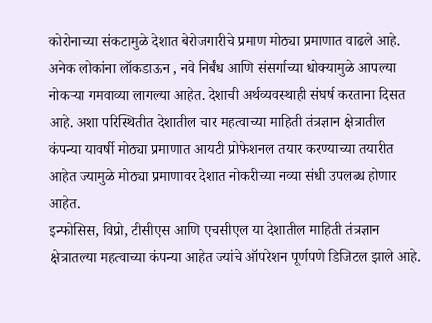कोरोनाच्या संकटामुळे देशात बेरोजगारीचे प्रमाण मोठ्या प्रमाणात वाढले आहे. अनेक लोकांना लॉकडाऊन , नवे निर्बंध आणि संसर्गाच्या धोक्यामुळे आपल्या नोकऱ्या गमवाव्या लागल्या आहेत. देशाची अर्थव्यवस्थाही संघर्ष करताना दिसत आहे. अशा परिस्थितीत देशातील चार महत्वाच्या माहिती तंत्रज्ञान क्षेत्रातील कंपन्या यावर्षी मोठ्या प्रमाणात आयटी प्रोफेशनल तयार करण्याच्या तयारीत आहेत ज्यामुळे मोठ्या प्रमाणावर देशात नोकरीच्या नव्या संधी उपलब्ध होणार आहेत.
इन्फोसिस, विप्रो, टीसीएस आणि एचसीएल या देशातील माहिती तंत्रज्ञान क्षेत्रातल्या महत्वाच्या कंपन्या आहेत ज्यांचे ऑपरेशन पूर्णपणे डिजिटल झाले आहे.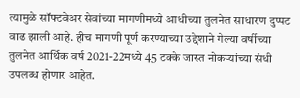त्यामुळे सॉफ्टवेअर सेवांच्या मागणीमध्ये आधीच्या तुलनेत साधारण दुप्पट वाढ झाली आहे. हीच मागणी पूर्ण करण्याच्या उद्देशाने गेल्या वर्षीच्या तुलनेत आर्थिक वर्ष 2021-22मध्ये 45 टक्के जास्त नोकऱ्यांच्या संधी उपलब्ध होणार आहेत.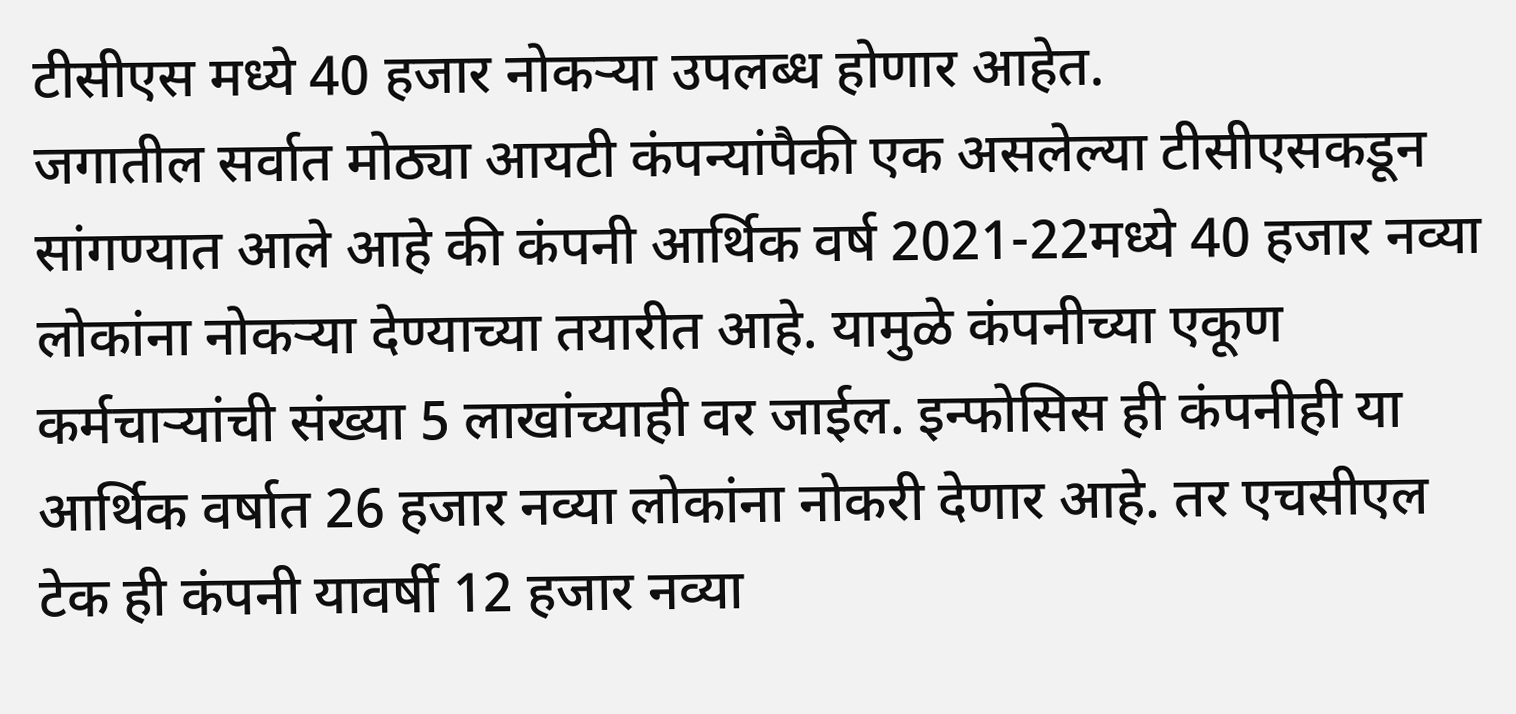टीसीएस मध्ये 40 हजार नोकऱ्या उपलब्ध होणार आहेत.
जगातील सर्वात मोठ्या आयटी कंपन्यांपैकी एक असलेल्या टीसीएसकडून सांगण्यात आले आहे की कंपनी आर्थिक वर्ष 2021-22मध्ये 40 हजार नव्या लोकांना नोकऱ्या देण्याच्या तयारीत आहे. यामुळे कंपनीच्या एकूण कर्मचाऱ्यांची संख्या 5 लाखांच्याही वर जाईल. इन्फोसिस ही कंपनीही या आर्थिक वर्षात 26 हजार नव्या लोकांना नोकरी देणार आहे. तर एचसीएल टेक ही कंपनी यावर्षी 12 हजार नव्या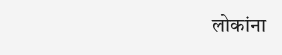लोकांना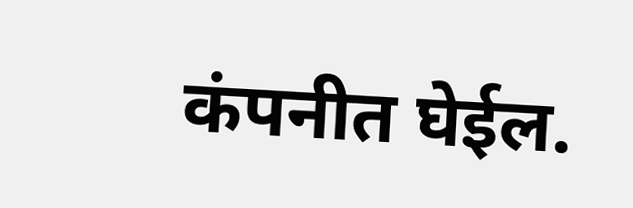कंपनीत घेईल.